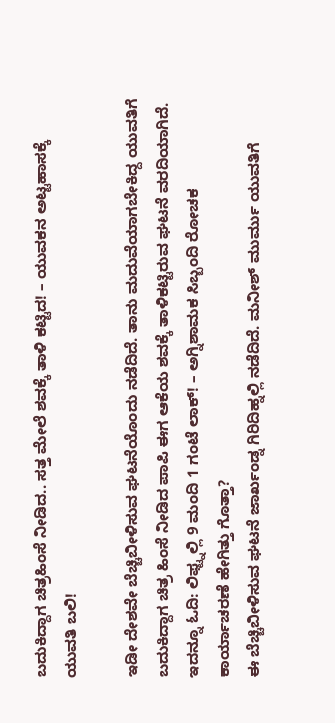ಬದುಕಿದ್ದಾಗ ಚಿತ್ರಹಿಂಸೆ ನೀಡಿದ.. ಸತ್ತ ಮೇಲೆ ಶವಕ್ಕೆ ತಾಳಿ ಕಟ್ಟಿದ! – ಯುವಕನ ಅಟ್ಟಹಾಸಕ್ಕೆ ಯುವತಿ ಬಲಿ!

ಇಡೀ ದೇಶವೇ ಬೆಚ್ಚಿಬೀಳಿಸುವ ಘಟನೆಯೊಂದು ನಡೆದಿದೆ. ತಾನು ಮದುವೆಯಾಗಬೇಕಿದ್ದ ಯುವತಿಗೆ ಬದುಕಿದ್ದಾಗ ಚಿತ್ರ ಹಿಂಸೆ ನೀಡಿದ ಪಾಪಿ ಈಗ ಆಕೆಯ ಶವಕ್ಕೆ ತಾಳಿಕಟ್ಟಿರುವ ಘಟನೆ ವರದಿಯಾಗಿದೆ.
ಇದನ್ನೂ ಓದಿ: ಲಿಫ್ಟ್ನಲ್ಲಿ 9 ಮಂದಿ 1 ಗಂಟೆ ಲಾಕ್! – ಅಗ್ನಿಶಾಮಕ ಸಿಬ್ಬಂದಿ ರೋಚಕ ಕಾರ್ಯಾಚರಣೆ ಹೇಗಿತ್ತು ಗೊತ್ತಾ?
ಈ ಬೆಚ್ಚಿಬೀಳಿಸುವ ಘಟನೆ ಜಾರ್ಖಂಡ್ನ ಗಿರಿದಿಹ್ನಲ್ಲಿ ನಡೆದಿದೆ. ಮನೀಶ್ ಮುರ್ಮು ಯುವತಿಗೆ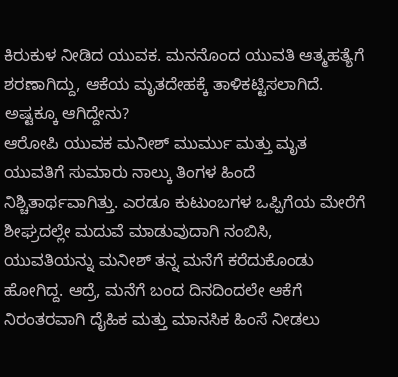ಕಿರುಕುಳ ನೀಡಿದ ಯುವಕ. ಮನನೊಂದ ಯುವತಿ ಆತ್ಮಹತ್ಯೆಗೆ ಶರಣಾಗಿದ್ದು, ಆಕೆಯ ಮೃತದೇಹಕ್ಕೆ ತಾಳಿಕಟ್ಟಿಸಲಾಗಿದೆ.
ಅಷ್ಟಕ್ಕೂ ಆಗಿದ್ದೇನು?
ಆರೋಪಿ ಯುವಕ ಮನೀಶ್ ಮುರ್ಮು ಮತ್ತು ಮೃತ ಯುವತಿಗೆ ಸುಮಾರು ನಾಲ್ಕು ತಿಂಗಳ ಹಿಂದೆ ನಿಶ್ಚಿತಾರ್ಥವಾಗಿತ್ತು. ಎರಡೂ ಕುಟುಂಬಗಳ ಒಪ್ಪಿಗೆಯ ಮೇರೆಗೆ ಶೀಘ್ರದಲ್ಲೇ ಮದುವೆ ಮಾಡುವುದಾಗಿ ನಂಬಿಸಿ, ಯುವತಿಯನ್ನು ಮನೀಶ್ ತನ್ನ ಮನೆಗೆ ಕರೆದುಕೊಂಡು ಹೋಗಿದ್ದ. ಆದ್ರೆ, ಮನೆಗೆ ಬಂದ ದಿನದಿಂದಲೇ ಆಕೆಗೆ ನಿರಂತರವಾಗಿ ದೈಹಿಕ ಮತ್ತು ಮಾನಸಿಕ ಹಿಂಸೆ ನೀಡಲು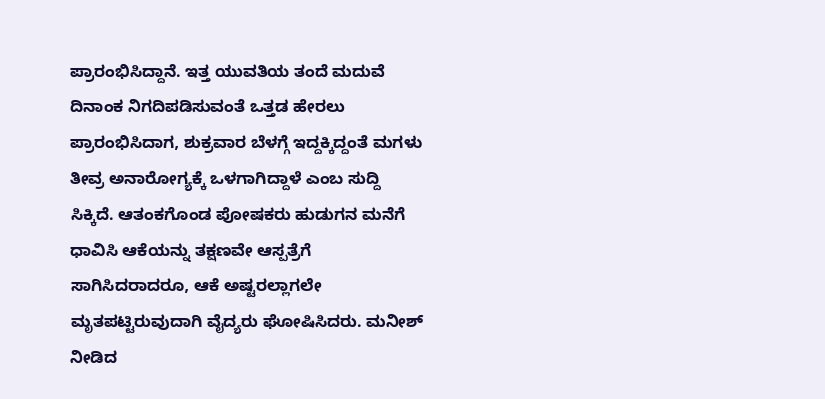ಪ್ರಾರಂಭಿಸಿದ್ದಾನೆ. ಇತ್ತ ಯುವತಿಯ ತಂದೆ ಮದುವೆ ದಿನಾಂಕ ನಿಗದಿಪಡಿಸುವಂತೆ ಒತ್ತಡ ಹೇರಲು ಪ್ರಾರಂಭಿಸಿದಾಗ, ಶುಕ್ರವಾರ ಬೆಳಗ್ಗೆ ಇದ್ದಕ್ಕಿದ್ದಂತೆ ಮಗಳು ತೀವ್ರ ಅನಾರೋಗ್ಯಕ್ಕೆ ಒಳಗಾಗಿದ್ದಾಳೆ ಎಂಬ ಸುದ್ದಿ ಸಿಕ್ಕಿದೆ. ಆತಂಕಗೊಂಡ ಪೋಷಕರು ಹುಡುಗನ ಮನೆಗೆ ಧಾವಿಸಿ ಆಕೆಯನ್ನು ತಕ್ಷಣವೇ ಆಸ್ಪತ್ರೆಗೆ ಸಾಗಿಸಿದರಾದರೂ, ಆಕೆ ಅಷ್ಟರಲ್ಲಾಗಲೇ ಮೃತಪಟ್ಟಿರುವುದಾಗಿ ವೈದ್ಯರು ಘೋಷಿಸಿದರು. ಮನೀಶ್ ನೀಡಿದ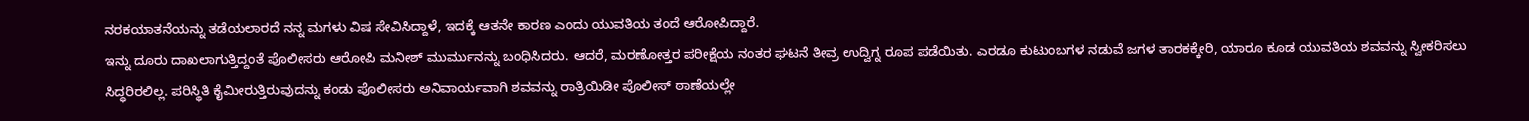ನರಕಯಾತನೆಯನ್ನು ತಡೆಯಲಾರದೆ ನನ್ನ ಮಗಳು ವಿಷ ಸೇವಿಸಿದ್ದಾಳೆ, ಇದಕ್ಕೆ ಆತನೇ ಕಾರಣ ಎಂದು ಯುವತಿಯ ತಂದೆ ಆರೋಪಿದ್ದಾರೆ.
ಇನ್ನು ದೂರು ದಾಖಲಾಗುತ್ತಿದ್ದಂತೆ ಪೊಲೀಸರು ಆರೋಪಿ ಮನೀಶ್ ಮುರ್ಮುನನ್ನು ಬಂಧಿಸಿದರು. ಆದರೆ, ಮರಣೋತ್ತರ ಪರೀಕ್ಷೆಯ ನಂತರ ಘಟನೆ ತೀವ್ರ ಉದ್ವಿಗ್ನ ರೂಪ ಪಡೆಯಿತು. ಎರಡೂ ಕುಟುಂಬಗಳ ನಡುವೆ ಜಗಳ ತಾರಕಕ್ಕೇರಿ, ಯಾರೂ ಕೂಡ ಯುವತಿಯ ಶವವನ್ನು ಸ್ವೀಕರಿಸಲು ಸಿದ್ಧರಿರಲಿಲ್ಲ. ಪರಿಸ್ಥಿತಿ ಕೈಮೀರುತ್ತಿರುವುದನ್ನು ಕಂಡು ಪೊಲೀಸರು ಅನಿವಾರ್ಯವಾಗಿ ಶವವನ್ನು ರಾತ್ರಿಯಿಡೀ ಪೊಲೀಸ್ ಠಾಣೆಯಲ್ಲೇ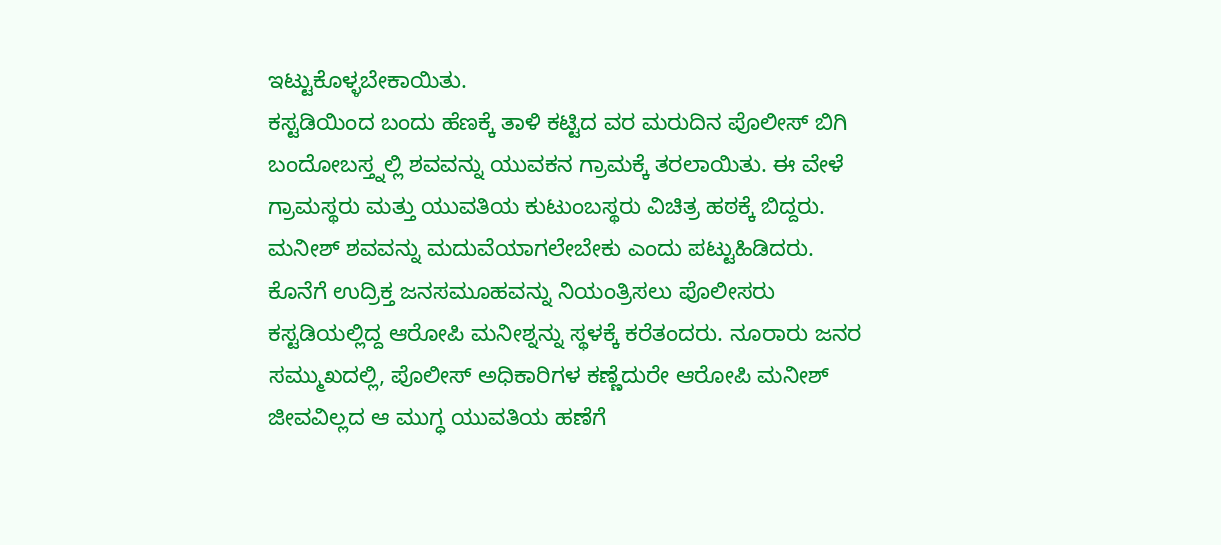ಇಟ್ಟುಕೊಳ್ಳಬೇಕಾಯಿತು.
ಕಸ್ಟಡಿಯಿಂದ ಬಂದು ಹೆಣಕ್ಕೆ ತಾಳಿ ಕಟ್ಟಿದ ವರ ಮರುದಿನ ಪೊಲೀಸ್ ಬಿಗಿ ಬಂದೋಬಸ್ತ್ನಲ್ಲಿ ಶವವನ್ನು ಯುವಕನ ಗ್ರಾಮಕ್ಕೆ ತರಲಾಯಿತು. ಈ ವೇಳೆ ಗ್ರಾಮಸ್ಥರು ಮತ್ತು ಯುವತಿಯ ಕುಟುಂಬಸ್ಥರು ವಿಚಿತ್ರ ಹಠಕ್ಕೆ ಬಿದ್ದರು. ಮನೀಶ್ ಶವವನ್ನು ಮದುವೆಯಾಗಲೇಬೇಕು ಎಂದು ಪಟ್ಟುಹಿಡಿದರು. ಕೊನೆಗೆ ಉದ್ರಿಕ್ತ ಜನಸಮೂಹವನ್ನು ನಿಯಂತ್ರಿಸಲು ಪೊಲೀಸರು ಕಸ್ಟಡಿಯಲ್ಲಿದ್ದ ಆರೋಪಿ ಮನೀಶ್ನನ್ನು ಸ್ಥಳಕ್ಕೆ ಕರೆತಂದರು. ನೂರಾರು ಜನರ ಸಮ್ಮುಖದಲ್ಲಿ, ಪೊಲೀಸ್ ಅಧಿಕಾರಿಗಳ ಕಣ್ಣೆದುರೇ ಆರೋಪಿ ಮನೀಶ್ ಜೀವವಿಲ್ಲದ ಆ ಮುಗ್ಧ ಯುವತಿಯ ಹಣೆಗೆ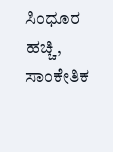ಸಿಂಧೂರ ಹಚ್ಚಿ, ಸಾಂಕೇತಿಕ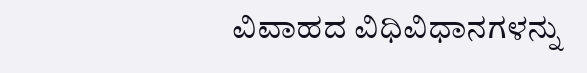ವಿವಾಹದ ವಿಧಿವಿಧಾನಗಳನ್ನು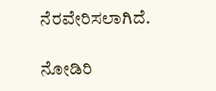ನೆರವೇರಿಸಲಾಗಿದೆ.

ನೋಡಿರಿ